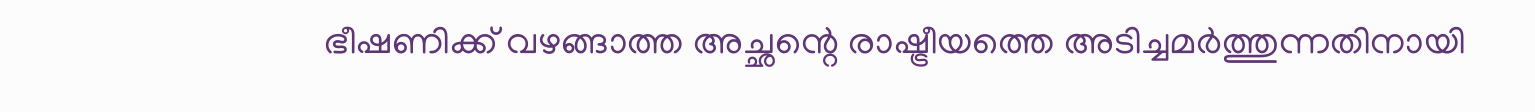ഭീഷണിക്ക് വഴങ്ങാത്ത അച്ഛന്റെ രാഷ്ട്രീയത്തെ അടിച്ചമര്‍ത്തുന്നതിനായി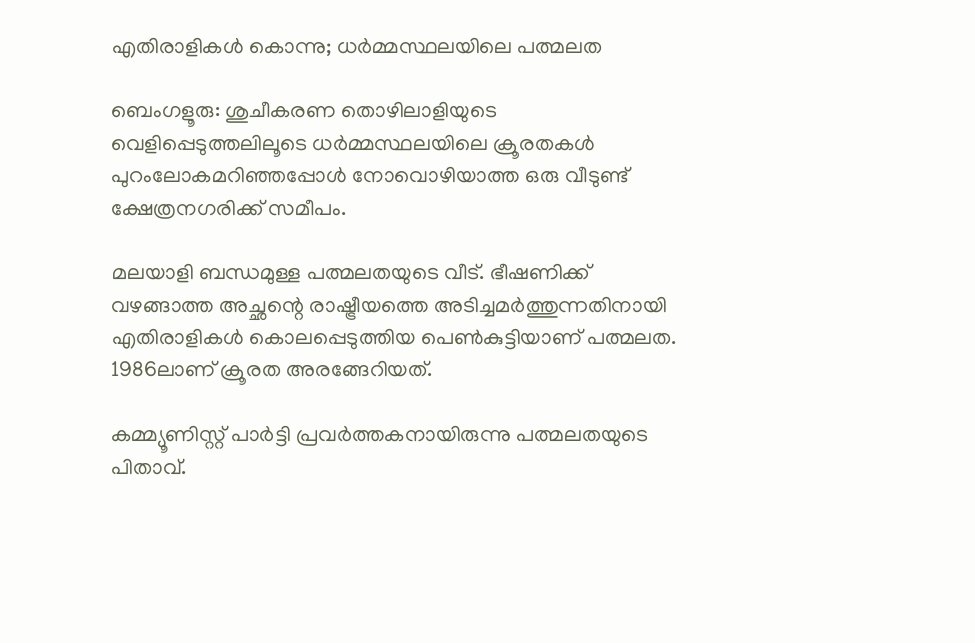എതിരാളികൾ കൊന്നു; ധർമ്മസ്ഥലയിലെ പത്മലത

ബെംഗളൂരു: ശുചീകരണ തൊഴിലാളിയുടെ വെളിപ്പെടുത്തലിലൂടെ ധര്‍മ്മസ്ഥലയിലെ ക്രൂരതകള്‍ പുറംലോകമറിഞ്ഞപ്പോള്‍ നോവൊഴിയാത്ത ഒരു വീടുണ്ട് ക്ഷേത്രനഗരിക്ക് സമീപം.

മലയാളി ബന്ധമുള്ള പത്മലതയുടെ വീട്. ഭീഷണിക്ക് വഴങ്ങാത്ത അച്ഛന്റെ രാഷ്ട്രീയത്തെ അടിച്ചമര്‍ത്തുന്നതിനായി എതിരാളികള്‍ കൊലപ്പെടുത്തിയ പെണ്‍കുട്ടിയാണ് പത്മലത. 1986ലാണ് ക്രൂരത അരങ്ങേറിയത്.

കമ്മ്യൂണിസ്റ്റ് പാര്‍ട്ടി പ്രവര്‍ത്തകനായിരുന്നു പത്മലതയുടെ പിതാവ്.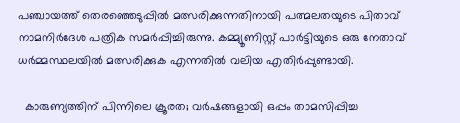പഞ്ചായത്ത് തെരഞ്ഞെടുപ്പില്‍ മത്സരിക്കുന്നതിനായി പത്മലതയുടെ പിതാവ് നാമനിര്‍ദേശ പത്രിക സമര്‍പ്പിച്ചിരുന്നു. കമ്മ്യൂണിസ്റ്റ് പാര്‍ട്ടിയുടെ ഒരു നേതാവ് ധര്‍മ്മസ്ഥലയില്‍ മത്സരിക്കുക എന്നതില്‍ വലിയ എതിര്‍പ്പുണ്ടായി.

  കാരുണ്യത്തിന് പിന്നിലെ ക്രൂരത; വർഷങ്ങളായി ഒപ്പം താമസിപ്പിച്ച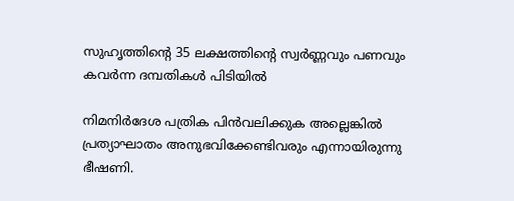സുഹൃത്തിന്റെ 35 ലക്ഷത്തിന്റെ സ്വർണ്ണവും പണവും കവർന്ന ദമ്പതികൾ പിടിയിൽ

നിമനിര്‍ദേശ പത്രിക പിന്‍വലിക്കുക അല്ലെങ്കില്‍ പ്രത്യാഘാതം അനുഭവിക്കേണ്ടിവരും എന്നായിരുന്നു ഭീഷണി.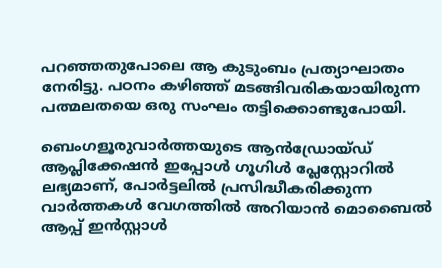പറഞ്ഞതുപോലെ ആ കുടുംബം പ്രത്യാഘാതം നേരിട്ടു. പഠനം കഴിഞ്ഞ് മടങ്ങിവരികയായിരുന്ന പത്മലതയെ ഒരു സംഘം തട്ടിക്കൊണ്ടുപോയി.

ബെംഗളൂരുവാർത്തയുടെ ആൻഡ്രോയ്ഡ് ആപ്ലിക്കേഷൻ ഇപ്പോൾ ഗൂഗിൾ പ്ലേസ്റ്റോറിൽ ലഭ്യമാണ്, പോർട്ടലിൽ പ്രസിദ്ധീകരിക്കുന്ന വാർത്തകൾ വേഗത്തിൽ അറിയാൻ മൊബൈൽ ആപ്പ് ഇൻസ്റ്റാൾ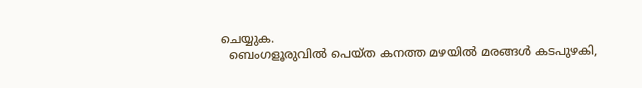ചെയ്യുക.
  ബെംഗളൂരുവിൽ പെയ്ത കനത്ത മഴയിൽ മരങ്ങൾ കടപുഴകി,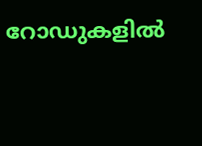റോഡുകളിൽ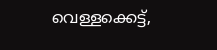വെള്ളക്കെട്ട്,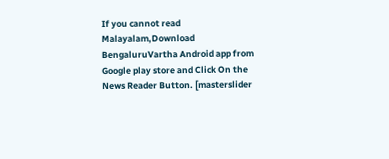If you cannot read Malayalam,Download BengaluruVartha Android app from Google play store and Click On the News Reader Button. [masterslider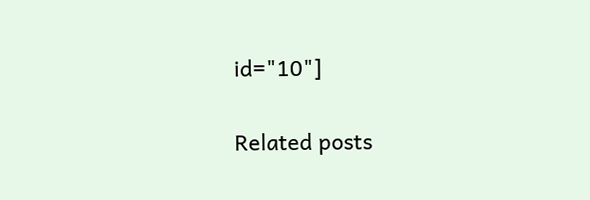id="10"]

Related posts